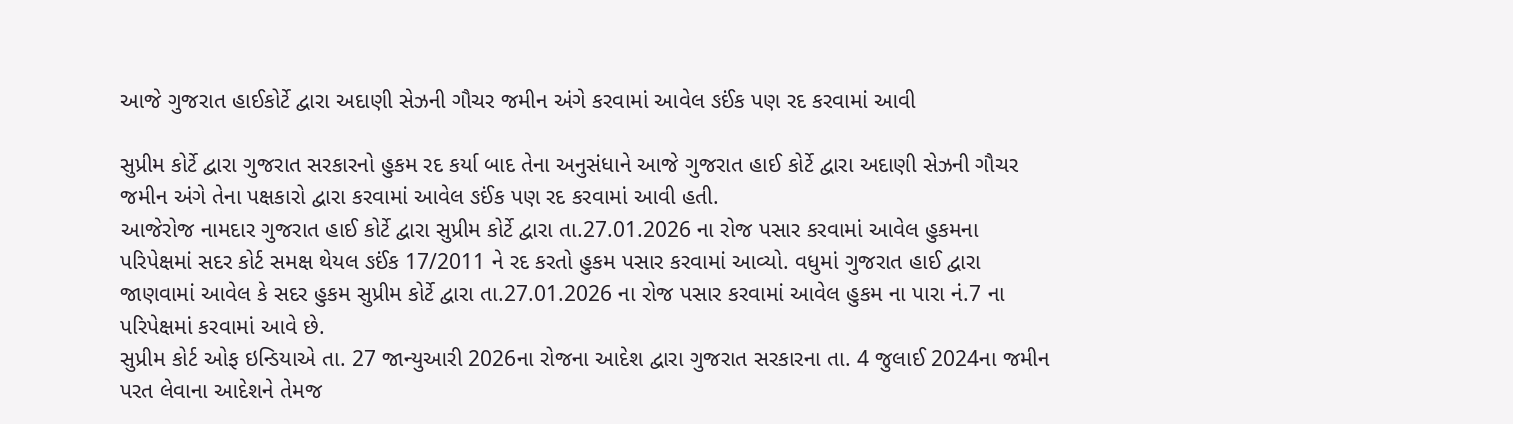આજે ગુજરાત હાઈકોર્ટે દ્વારા અદાણી સેઝની ગૌચર જમીન અંગે કરવામાં આવેલ ઙઈંક પણ રદ કરવામાં આવી

સુપ્રીમ કોર્ટે દ્વારા ગુજરાત સરકારનો હુકમ રદ કર્યા બાદ તેના અનુસંધાને આજે ગુજરાત હાઈ કોર્ટે દ્વારા અદાણી સેઝની ગૌચર જમીન અંગે તેના પક્ષકારો દ્વારા કરવામાં આવેલ ઙઈંક પણ રદ કરવામાં આવી હતી.
આજેરોજ નામદાર ગુજરાત હાઈ કોર્ટે દ્વારા સુપ્રીમ કોર્ટે દ્વારા તા.27.01.2026 ના રોજ પસાર કરવામાં આવેલ હુકમના પરિપેક્ષમાં સદર કોર્ટ સમક્ષ થેયલ ઙઈંક 17/2011 ને રદ કરતો હુકમ પસાર કરવામાં આવ્યો. વધુમાં ગુજરાત હાઈ દ્વારા જાણવામાં આવેલ કે સદર હુકમ સુપ્રીમ કોર્ટે દ્વારા તા.27.01.2026 ના રોજ પસાર કરવામાં આવેલ હુકમ ના પારા નં.7 ના પરિપેક્ષમાં કરવામાં આવે છે.
સુપ્રીમ કોર્ટ ઓફ ઇન્ડિયાએ તા. 27 જાન્યુઆરી 2026ના રોજના આદેશ દ્વારા ગુજરાત સરકારના તા. 4 જુલાઈ 2024ના જમીન પરત લેવાના આદેશને તેમજ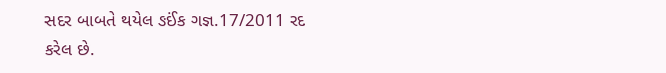સદર બાબતે થયેલ ઙઈંક ગજ્ઞ.17/2011 રદ કરેલ છે.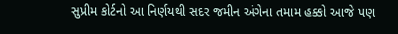સુપ્રીમ કોર્ટનો આ નિર્ણયથી સદર જમીન અંગેના તમામ હક્કો આજે પણ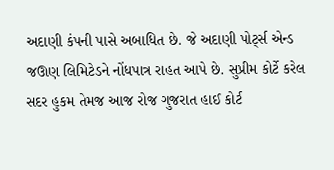અદાણી કંપની પાસે અબાધિત છે. જે અદાણી પોર્ટ્સ એન્ડ જઊણ લિમિટેડને નોંધપાત્ર રાહત આપે છે. સુપ્રીમ કોર્ટે કરેલ સદર હુકમ તેમજ આજ રોજ ગુજરાત હાઈ કોર્ટ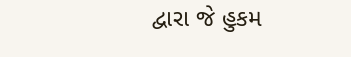દ્વારા જે હુકમ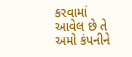કરવામાં આવેલ છે તે અમો કંપનીને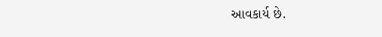આવકાર્ય છે.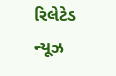રિલેટેડ ન્યૂઝ